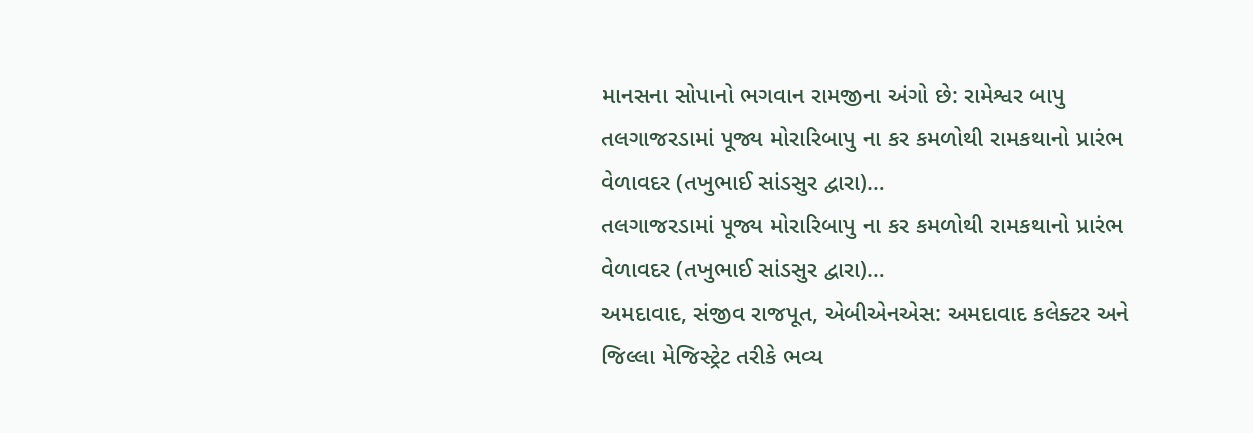માનસના સોપાનો ભગવાન રામજીના અંગો છે: રામેશ્વર બાપુ
તલગાજરડામાં પૂજ્ય મોરારિબાપુ ના કર કમળોથી રામકથાનો પ્રારંભ વેળાવદર (તખુભાઈ સાંડસુર દ્વારા)…
તલગાજરડામાં પૂજ્ય મોરારિબાપુ ના કર કમળોથી રામકથાનો પ્રારંભ વેળાવદર (તખુભાઈ સાંડસુર દ્વારા)…
અમદાવાદ, સંજીવ રાજપૂત, એબીએનએસ: અમદાવાદ કલેક્ટર અને જિલ્લા મેજિસ્ટ્રેટ તરીકે ભવ્ય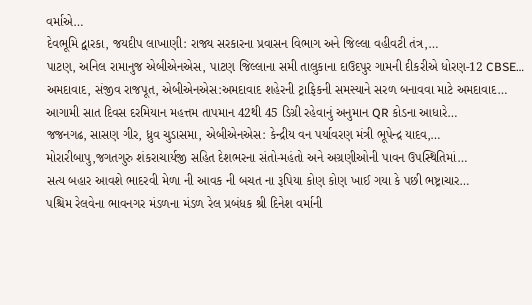વર્માએ…
દેવભૂમિ દ્વારકા, જયદીપ લાખાણી: રાજ્ય સરકારના પ્રવાસન વિભાગ અને જિલ્લા વહીવટી તંત્ર,…
પાટણ, અનિલ રામાનુજ એબીએનએસ, પાટણ જિલ્લાના સમી તાલુકાના દાઉદપુર ગામની દીકરીએ ધોરણ-12 CBSE…
અમદાવાદ, સંજીવ રાજપૂત, એબીએનએસ:અમદાવાદ શહેરની ટ્રાફિકની સમસ્યાને સરળ બનાવવા માટે અમદાવાદ…
આગામી સાત દિવસ દરમિયાન મહત્તમ તાપમાન 42થી 45 ડિગ્રી રહેવાનું અનુમાન QR કોડના આધારે…
જજનગઢ, સાસણ ગીર, ધ્રુવ ચુડાસમા, એબીએનએસ: કેન્દ્રીય વન પર્યાવરણ મંત્રી ભૂપેન્દ્ર યાદવ,…
મોરારીબાપુ,જગતગુરુ શંકરાચાર્યજી સહિત દેશભરના સંતો-મહંતો અને અગ્રણીઓની પાવન ઉપસ્થિતિમાં…
સત્ય બહાર આવશે ભાદરવી મેળા ની આવક ની બચત ના રૂપિયા કોણ કોણ ખાઈ ગયા કે પછી ભષ્ટ્રાચાર…
પશ્ચિમ રેલવેના ભાવનગર મંડળના મંડળ રેલ પ્રબંધક શ્રી દિનેશ વર્માની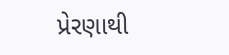પ્રેરણાથી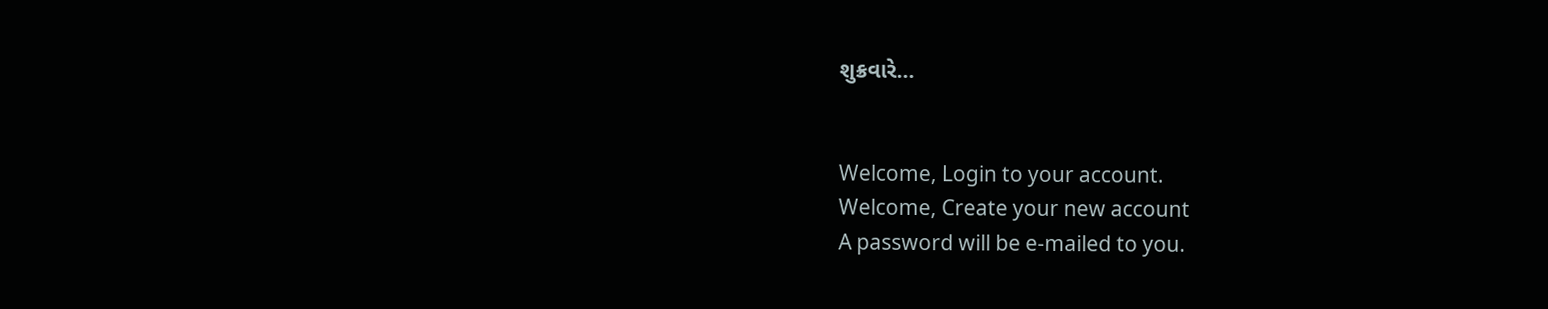શુક્રવારે…


Welcome, Login to your account.
Welcome, Create your new account
A password will be e-mailed to you.